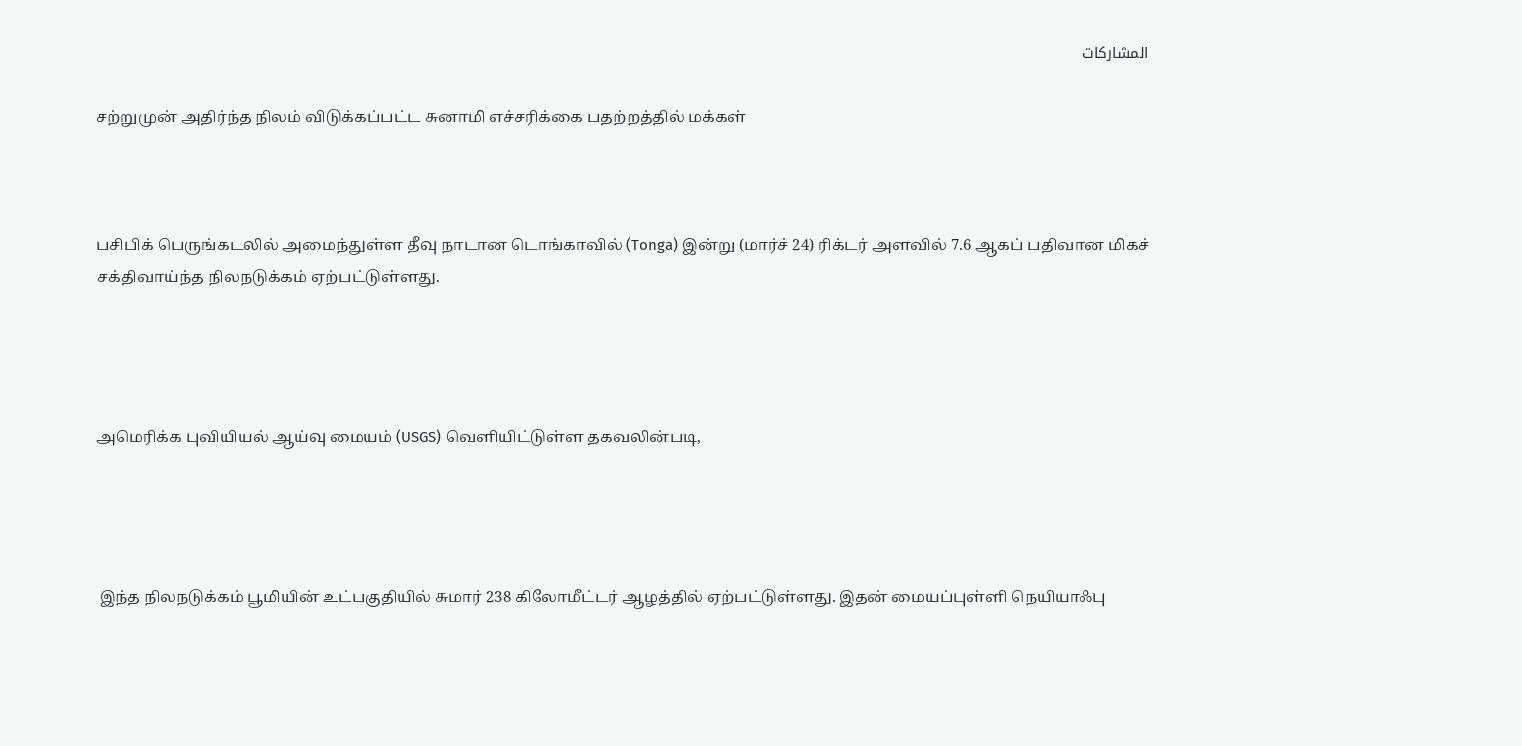المشاركات

சற்றுமுன் அதிர்ந்த நிலம் விடுக்கப்பட்ட சுனாமி எச்சரிக்கை பதற்றத்தில் மக்கள்



பசிபிக் பெருங்கடலில் அமைந்துள்ள தீவு நாடான டொங்காவில் (Tonga) இன்று (மார்ச் 24) ரிக்டர் அளவில் 7.6 ஆகப் பதிவான மிகச் சக்திவாய்ந்த நிலநடுக்கம் ஏற்பட்டுள்ளது.




அமெரிக்க புவியியல் ஆய்வு மையம் (USGS) வெளியிட்டுள்ள தகவலின்படி,




 இந்த நிலநடுக்கம் பூமியின் உட்பகுதியில் சுமார் 238 கிலோமீட்டர் ஆழத்தில் ஏற்பட்டுள்ளது. இதன் மையப்புள்ளி நெயியாஃபு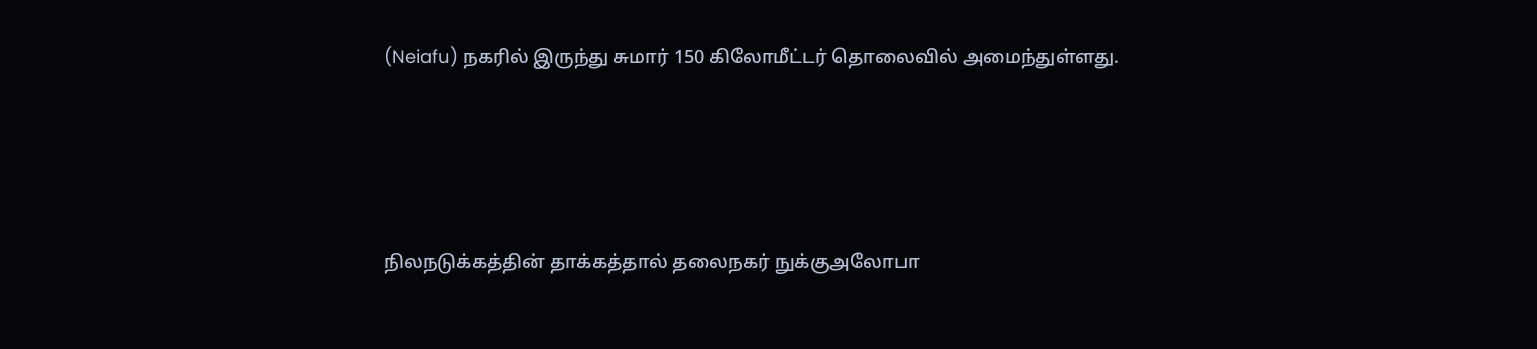(Neiafu) நகரில் இருந்து சுமார் 150 கிலோமீட்டர் தொலைவில் அமைந்துள்ளது.




நிலநடுக்கத்தின் தாக்கத்தால் தலைநகர் நுக்குஅலோபா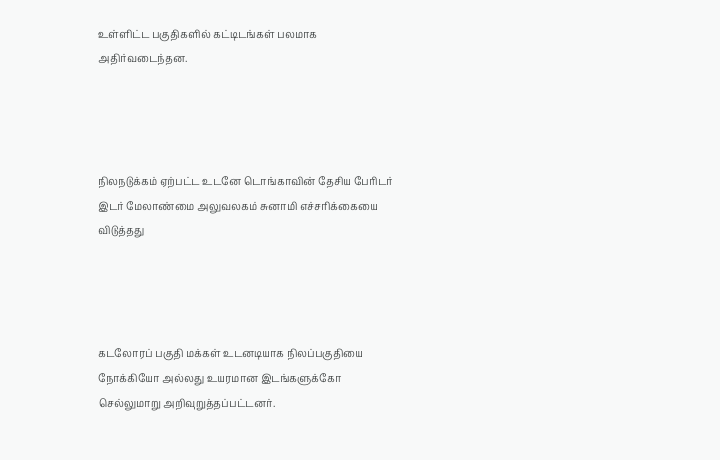உள்ளிட்ட பகுதிகளில் கட்டிடங்கள் பலமாக அதிர்வடைந்தன.




நிலநடுக்கம் ஏற்பட்ட உடனே டொங்காவின் தேசிய பேரிடர் இடர் மேலாண்மை அலுவலகம் சுனாமி எச்சரிக்கையை விடுத்தது




கடலோரப் பகுதி மக்கள் உடனடியாக நிலப்பகுதியை நோக்கியோ அல்லது உயரமான இடங்களுக்கோ செல்லுமாறு அறிவுறுத்தப்பட்டனர்.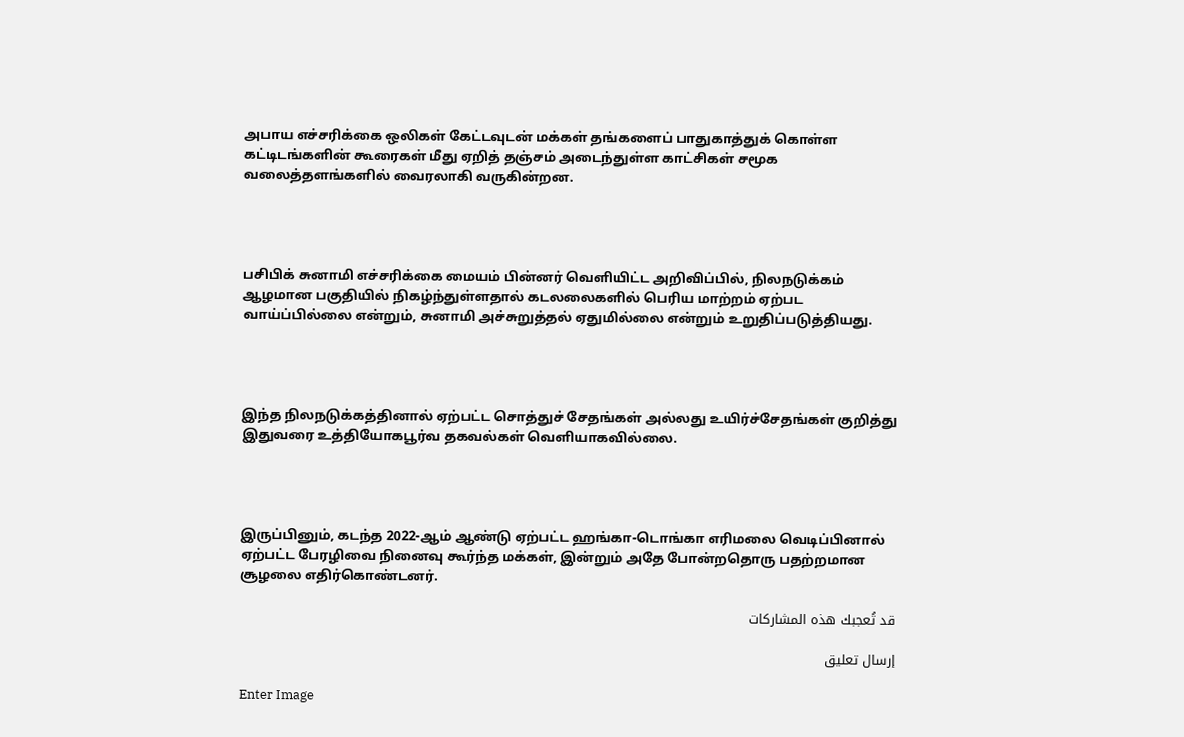அபாய எச்சரிக்கை ஒலிகள் கேட்டவுடன் மக்கள் தங்களைப் பாதுகாத்துக் கொள்ள கட்டிடங்களின் கூரைகள் மீது ஏறித் தஞ்சம் அடைந்துள்ள காட்சிகள் சமூக வலைத்தளங்களில் வைரலாகி வருகின்றன.




பசிபிக் சுனாமி எச்சரிக்கை மையம் பின்னர் வெளியிட்ட அறிவிப்பில், நிலநடுக்கம் ஆழமான பகுதியில் நிகழ்ந்துள்ளதால் கடலலைகளில் பெரிய மாற்றம் ஏற்பட வாய்ப்பில்லை என்றும், சுனாமி அச்சுறுத்தல் ஏதுமில்லை என்றும் உறுதிப்படுத்தியது.




இந்த நிலநடுக்கத்தினால் ஏற்பட்ட சொத்துச் சேதங்கள் அல்லது உயிர்ச்சேதங்கள் குறித்து இதுவரை உத்தியோகபூர்வ தகவல்கள் வெளியாகவில்லை.




இருப்பினும், கடந்த 2022-ஆம் ஆண்டு ஏற்பட்ட ஹங்கா-டொங்கா எரிமலை வெடிப்பினால் ஏற்பட்ட பேரழிவை நினைவு கூர்ந்த மக்கள், இன்றும் அதே போன்றதொரு பதற்றமான சூழலை எதிர்கொண்டனர்.

قد تُعجبك هذه المشاركات

إرسال تعليق

Enter Image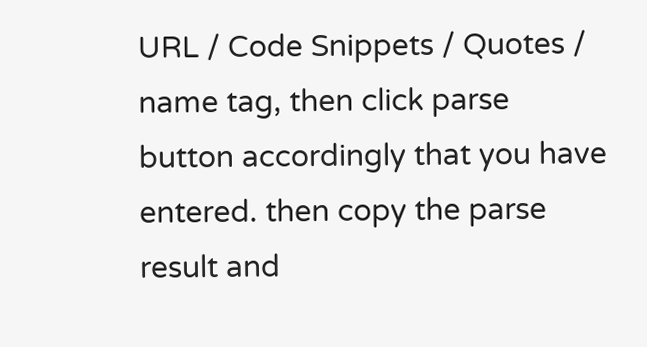URL / Code Snippets / Quotes / name tag, then click parse button accordingly that you have entered. then copy the parse result and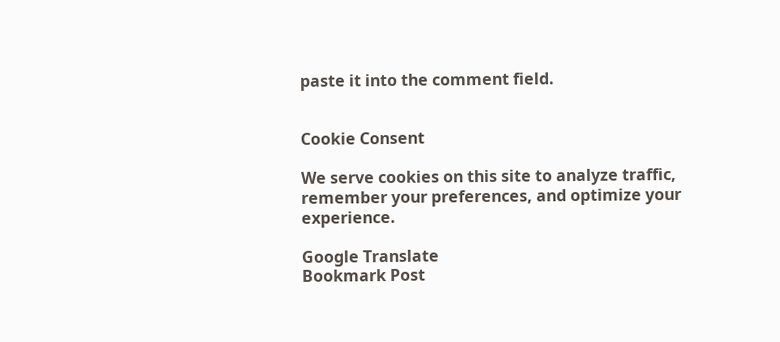paste it into the comment field.


Cookie Consent

We serve cookies on this site to analyze traffic, remember your preferences, and optimize your experience.

Google Translate
Bookmark Post